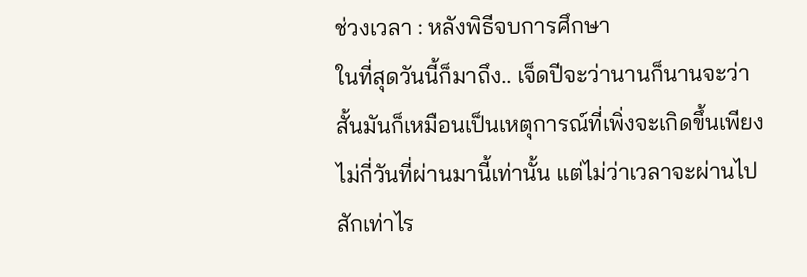ช่วงเวลา : หลังพิธีจบการศึกษา
ในที่สุดวันนี้ก็มาถึง.. เจ็ดปีจะว่านานก็นานจะว่าสั้นมันก็เหมือนเป็นเหตุการณ์ที่เพิ่งจะเกิดขึ้นเพียงไม่กี่วันที่ผ่านมานี้เท่านั้น แต่ไม่ว่าเวลาจะผ่านไปสักเท่าไร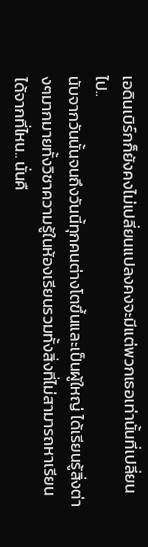เอดินเบิร์กก็ยังคงไม่เปลี่ยนแปลงคงจะมีแต่พวกเธอเท่านั้นที่เปลี่ยนไป..
นับจากวันนั้นจนถึงวันนี้ทุกคนต่างโตขึ้นและเป็นผู้ใหญ่ ได้เรียนรู้สิ่งต่างๆมากมายทั้งวิชาความรู้ในห้องเรียนรวมทั้งสิ่งที่ไม่สามารถหาเรียนได้จากที่ไหน.. นั่นคื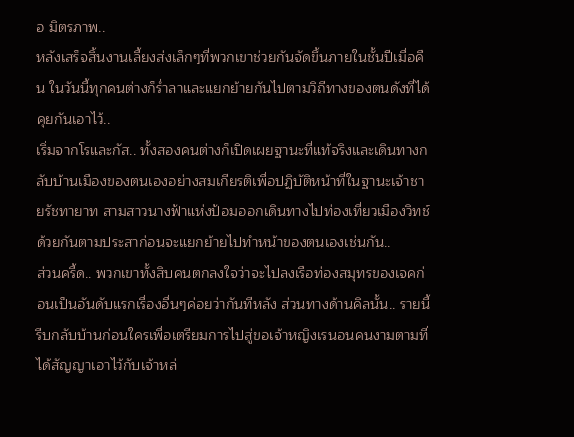อ มิตรภาพ..
หลังเสร็จสิ้นงานเลี้ยงส่งเล็กๆที่พวกเขาช่วยกันจัดขึ้นภายในชั้นปีเมื่อคืน ในวันนี้ทุกคนต่างก็ร่ำลาและแยกย้ายกันไปตามวิถีทางของตนดังที่ได้คุยกันเอาไว้..
เริ่มจากโรและกัส.. ทั้งสองคนต่างก็เปิดเผยฐานะที่แท้จริงและเดินทางกลับบ้านเมืองของตนเองอย่างสมเกียรติเพื่อปฏิบัติหน้าที่ในฐานะเจ้าชายรัชทายาท สามสาวนางฟ้าแห่งป้อมออกเดินทางไปท่องเที่ยวเมืองวิทช์ด้วยกันตามประสาก่อนจะแยกย้ายไปทำหน้าของตนเองเช่นกัน..
ส่วนครี้ด.. พวกเขาทั้งสิบคนตกลงใจว่าจะไปลงเรือท่องสมุทรของเจคก่อนเป็นอันดับแรกเรื่องอื่นๆค่อยว่ากันทีหลัง ส่วนทางด้านคิลนั้น.. รายนี้รีบกลับบ้านก่อนใครเพื่อเตรียมการไปสู่ขอเจ้าหญิงเรนอนคนงามตามที่ได้สัญญาเอาไว้กับเจ้าหล่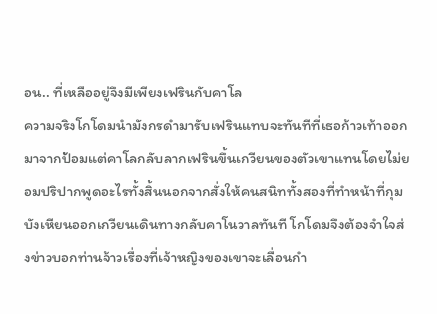อน.. ที่เหลืออยู่จึงมีเพียงเฟรินกับคาโล
ความจริงโกโดมนำมังกรดำมารับเฟรินแทบจะทันทีที่เธอก้าวเท้าออกมาจากป้อมแต่คาโลกลับลากเฟรินขึ้นเกวียนของตัวเขาแทนโดยไม่ยอมปริปากพูดอะไรทั้งสิ้นนอกจากสั่งให้คนสนิททั้งสองที่ทำหน้าที่กุมบังเหียนออกเกวียนเดินทางกลับคาโนวาลทันที โกโดมจึงต้องจำใจส่งข่าวบอกท่านจ้าวเรื่องที่เจ้าหญิงของเขาจะเลื่อนกำ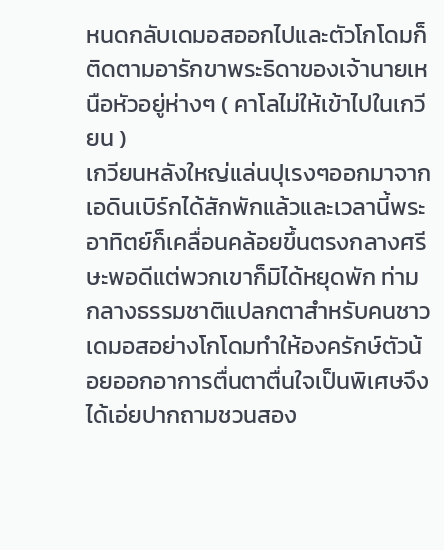หนดกลับเดมอสออกไปและตัวโกโดมก็ติดตามอารักขาพระธิดาของเจ้านายเหนือหัวอยู่ห่างๆ ( คาโลไม่ให้เข้าไปในเกวียน )
เกวียนหลังใหญ่แล่นปุเรงๆออกมาจากเอดินเบิร์กได้สักพักแล้วและเวลานี้พระอาทิตย์ก็เคลื่อนคล้อยขึ้นตรงกลางศรีษะพอดีแต่พวกเขาก็มิได้หยุดพัก ท่ามกลางธรรมชาติแปลกตาสำหรับคนชาวเดมอสอย่างโกโดมทำให้องครักษ์ตัวน้อยออกอาการตื่นตาตื่นใจเป็นพิเศษจึงได้เอ่ยปากถามชวนสอง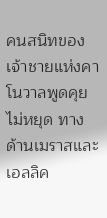คนสนิทของเจ้าชายแห่งคาโนวาลพูดคุยไม่หยุด ทางด้านเมราสและเอลลิค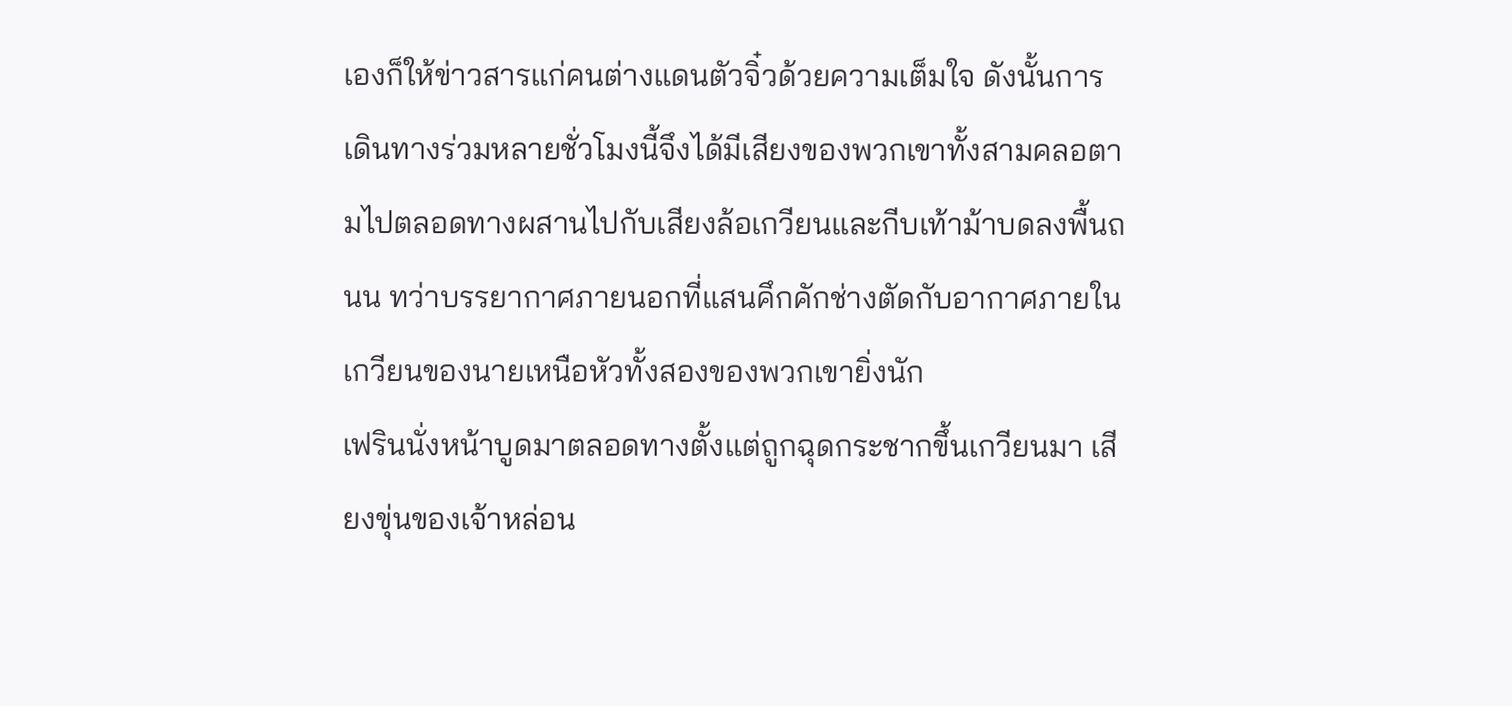เองก็ให้ข่าวสารแก่คนต่างแดนตัวจิ๋วด้วยความเต็มใจ ดังนั้นการเดินทางร่วมหลายชั่วโมงนี้จึงได้มีเสียงของพวกเขาทั้งสามคลอตามไปตลอดทางผสานไปกับเสียงล้อเกวียนและกีบเท้าม้าบดลงพื้นถนน ทว่าบรรยากาศภายนอกที่แสนคึกคักช่างตัดกับอากาศภายในเกวียนของนายเหนือหัวทั้งสองของพวกเขายิ่งนัก
เฟรินนั่งหน้าบูดมาตลอดทางตั้งแต่ถูกฉุดกระชากขึ้นเกวียนมา เสียงขุ่นของเจ้าหล่อน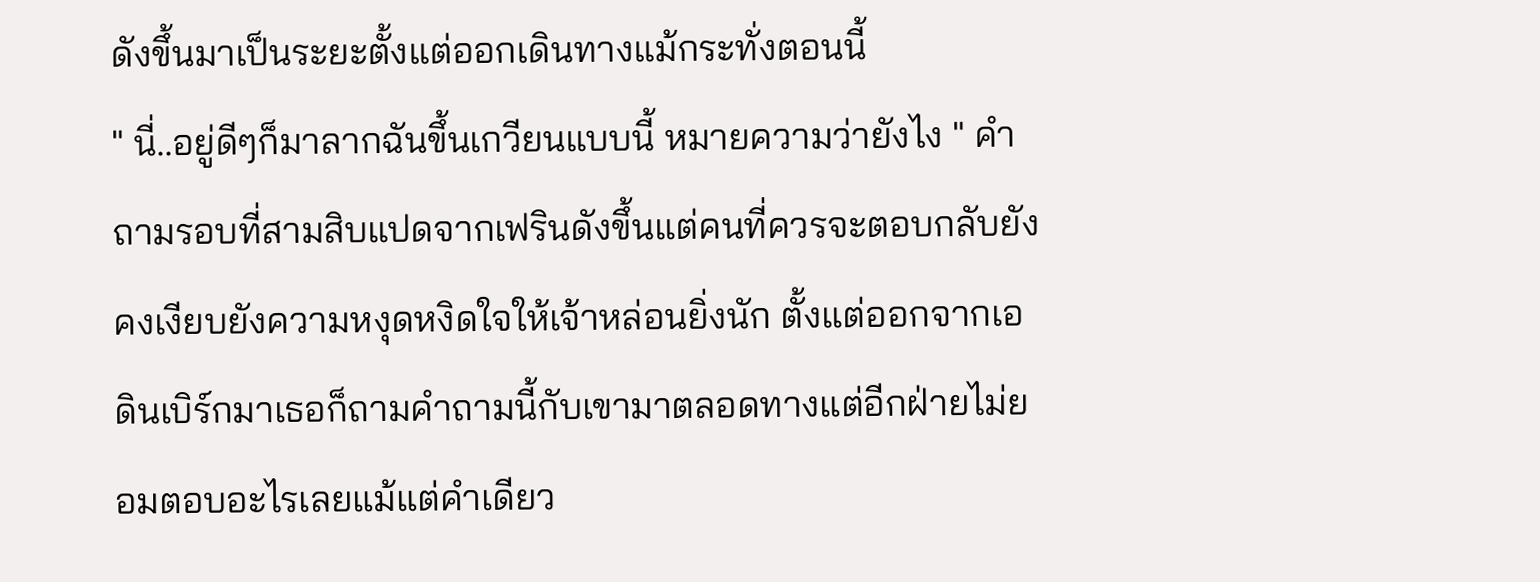ดังขึ้นมาเป็นระยะตั้งแต่ออกเดินทางแม้กระทั่งตอนนี้
" นี่..อยู่ดีๆก็มาลากฉันขึ้นเกวียนแบบนี้ หมายความว่ายังไง " คำถามรอบที่สามสิบแปดจากเฟรินดังขึ้นแต่คนที่ควรจะตอบกลับยังคงเงียบยังความหงุดหงิดใจให้เจ้าหล่อนยิ่งนัก ตั้งแต่ออกจากเอดินเบิร์กมาเธอก็ถามคำถามนี้กับเขามาตลอดทางแต่อีกฝ่ายไม่ยอมตอบอะไรเลยแม้แต่คำเดียว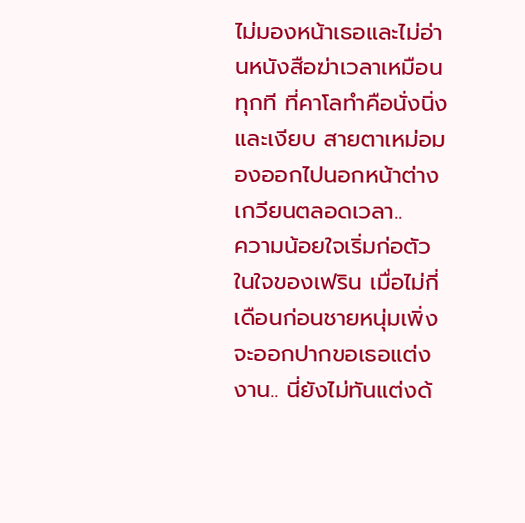ไม่มองหน้าเธอและไม่อ่านหนังสือฆ่าเวลาเหมือนทุกที ที่คาโลทำคือนั่งนิ่งและเงียบ สายตาเหม่อมองออกไปนอกหน้าต่างเกวียนตลอดเวลา..
ความน้อยใจเริ่มก่อตัวในใจของเฟริน เมื่อไม่กี่เดือนก่อนชายหนุ่มเพิ่งจะออกปากขอเธอแต่งงาน.. นี่ยังไม่ทันแต่งด้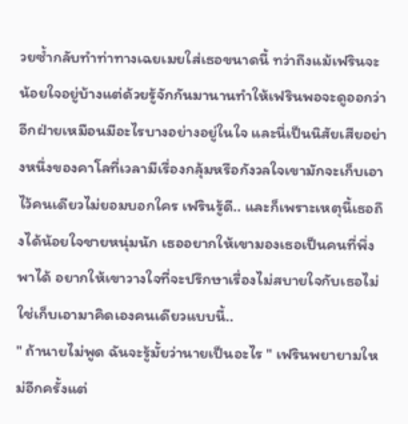วยซ้ำกลับทำท่าทางเฉยเมยใส่เธอขนาดนี้ ทว่าถึงแม้เฟรินจะน้อยใจอยู่บ้างแต่ด้วยรู้จักกันมานานทำให้เฟรินพอจะดูออกว่าอีกฝ่ายเหมือนมีอะไรบางอย่างอยู่ในใจ และนี่เป็นนิสัยเสียอย่างหนึ่งของคาโลที่เวลามีเรื่องกลุ้มหรือกังวลใจเขามักจะเก็บเอาไว้คนเดียวไม่ยอมบอกใคร เฟรินรู้ดี.. และก็เพราะเหตุนี้เธอถึงได้น้อยใจชายหนุ่มนัก เธออยากให้เขามองเธอเป็นคนที่พึ่งพาได้ อยากให้เขาวางใจที่จะปรึกษาเรื่องไม่สบายใจกับเธอไม่ใช่เก็บเอามาคิดเองคนเดียวแบบนี้..
" ถ้านายไม่พูด ฉันจะรู้มั้ยว่านายเป็นอะไร " เฟรินพยายามใหม่อีกครั้งแต่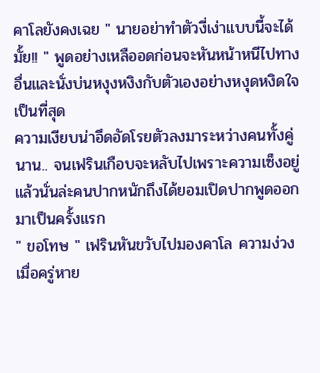คาโลยังคงเฉย " นายอย่าทำตัวงี่เง่าแบบนี้จะได้มั้ย!! " พูดอย่างเหลืออดก่อนจะหันหน้าหนีไปทางอื่นและนั่งบ่นหงุงหงิงกับตัวเองอย่างหงุดหงิดใจเป็นที่สุด
ความเงียบน่าอึดอัดโรยตัวลงมาระหว่างคนทั้งคู่ นาน.. จนเฟรินเกือบจะหลับไปเพราะความเซ็งอยู่แล้วนั่นล่ะคนปากหนักถึงได้ยอมเปิดปากพูดออกมาเป็นครั้งแรก
" ขอโทษ " เฟรินหันขวับไปมองคาโล ความง่วงเมื่อครู่หาย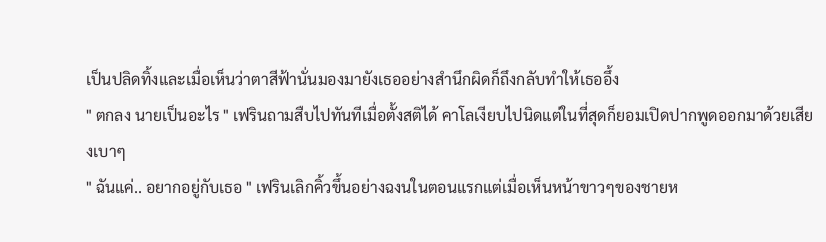เป็นปลิดทิ้งและเมื่อเห็นว่าตาสีฟ้านั่นมองมายังเธออย่างสำนึกผิดก็ถึงกลับทำให้เธออึ้ง
" ตกลง นายเป็นอะไร " เฟรินถามสืบไปทันทีเมื่อตั้งสติได้ คาโลเงียบไปนิดแต่ในที่สุดก็ยอมเปิดปากพูดออกมาด้วยเสียงเบาๆ
" ฉันแค่.. อยากอยู่กับเธอ " เฟรินเลิกคิ้วขึ้นอย่างฉงนในตอนแรกแต่เมื่อเห็นหน้าขาวๆของชายห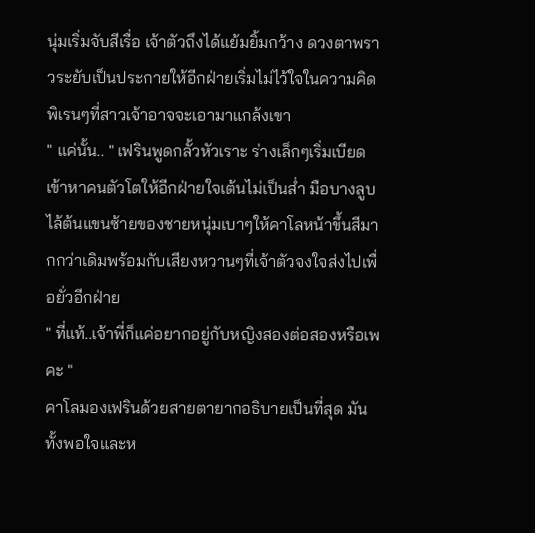นุ่มเริ่มจับสีเรื่อ เจ้าตัวถึงได้แย้มยิ้มกว้าง ดวงตาพราวระยับเป็นประกายให้อีกฝ่ายเริ่มไม่ไว้ใจในความคิดพิเรนๆที่สาวเจ้าอาจจะเอามาแกล้งเขา
" แค่นั้น.. " เฟรินพูดกลั้วหัวเราะ ร่างเล็กๆเริ่มเบียดเข้าหาคนตัวโตให้อีกฝ่ายใจเต้นไม่เป็นส่ำ มือบางลูบไล้ต้นแขนซ้ายของชายหนุ่มเบาๆให้คาโลหน้าขึ้นสีมากกว่าเดิมพร้อมกับเสียงหวานๆที่เจ้าตัวจงใจส่งไปเพื่อยั่วอีกฝ่าย
" ที่แท้..เจ้าพี่ก็แค่อยากอยู่กับหญิงสองต่อสองหรือเพคะ "
คาโลมองเฟรินด้วยสายตายากอธิบายเป็นที่สุด มันทั้งพอใจและห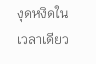งุดหงิดในเวลาเดียว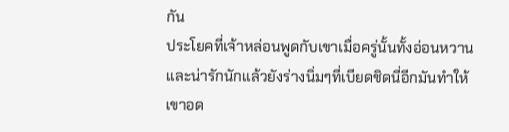กัน
ประโยคที่เจ้าหล่อนพูดกับเขาเมื่อครู่นั้นทั้งอ่อนหวานและน่ารักนักแล้วยังร่างนิ่มๆที่เบียดชิดนี่อีกมันทำให้เขาอด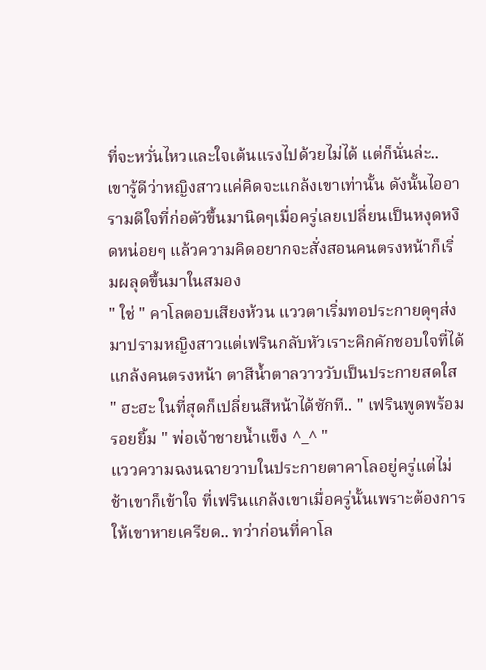ที่จะหวั่นไหวและใจเต้นแรงไปด้วยไม่ได้ แต่ก็นั่นล่ะ.. เขารู้ดีว่าหญิงสาวแค่คิดจะแกล้งเขาเท่านั้น ดังนั้นไออารามดีใจที่ก่อตัวขึ้นมานิดๆเมื่อครู่เลยเปลี่ยนเป็นหงุดหงิดหน่อยๆ แล้วความคิดอยากจะสั่งสอนคนตรงหน้าก็เริ่มผลุดขึ้นมาในสมอง
" ใช่ " คาโลตอบเสียงห้วน แววตาเริ่มทอประกายดุๆส่งมาปรามหญิงสาวแต่เฟรินกลับหัวเราะคิกคักชอบใจที่ได้แกล้งคนตรงหน้า ตาสีน้ำตาลวาววับเป็นประกายสดใส
" ฮะฮะ ในที่สุดก็เปลี่ยนสีหน้าได้ซักที.. " เฟรินพูดพร้อมรอยยิ้ม " พ่อเจ้าชายน้ำแข็ง ^_^ "
แววความฉงนฉายวาบในประกายตาคาโลอยู่ครู่แต่ไม่ช้าเขาก็เข้าใจ ที่เฟรินแกล้งเขาเมื่อครู่นั้นเพราะต้องการให้เขาหายเครียด.. ทว่าก่อนที่คาโล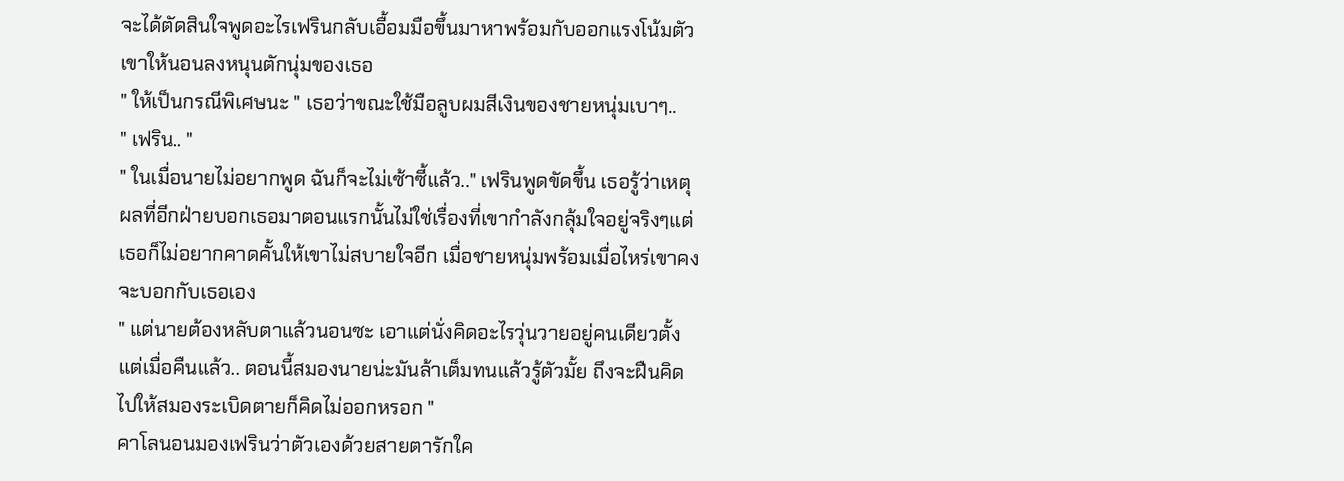จะได้ตัดสินใจพูดอะไรเฟรินกลับเอื้อมมือขึ้นมาหาพร้อมกับออกแรงโน้มตัวเขาให้นอนลงหนุนตักนุ่มของเธอ
" ให้เป็นกรณีพิเศษนะ " เธอว่าขณะใช้มือลูบผมสีเงินของชายหนุ่มเบาๆ..
" เฟริน.. "
" ในเมื่อนายไม่อยากพูด ฉันก็จะไม่เซ้าซี้แล้ว.." เฟรินพูดขัดขึ้น เธอรู้ว่าเหตุผลที่อีกฝ่ายบอกเธอมาตอนแรกนั้นไม่ใช่เรื่องที่เขากำลังกลุ้มใจอยู่จริงๆแต่เธอก็ไม่อยากคาดคั้นให้เขาไม่สบายใจอีก เมื่อชายหนุ่มพร้อมเมื่อไหร่เขาคงจะบอกกับเธอเอง
" แต่นายต้องหลับตาแล้วนอนซะ เอาแต่นั่งคิดอะไรวุ่นวายอยู่คนเดียวตั้งแต่เมื่อคืนแล้ว.. ตอนนี้สมองนายน่ะมันล้าเต็มทนแล้วรู้ตัวมั้ย ถึงจะฝืนคิดไปให้สมองระเบิดตายก็คิดไม่ออกหรอก "
คาโลนอนมองเฟรินว่าตัวเองด้วยสายตารักใค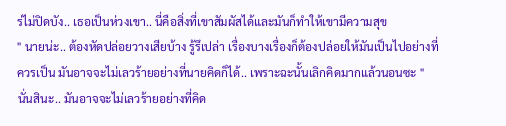ร่ไม่ปิดบัง.. เธอเป็นห่วงเขา.. นี่คือสิ่งที่เขาสัมผัสได้และมันก็ทำให้เขามีความสุข
" นายน่ะ.. ต้องหัดปล่อยวางเสียบ้าง รู้รึเปล่า เรื่องบางเรื่องก็ต้องปล่อยให้มันเป็นไปอย่างที่ควรเป็น มันอาจจะไม่เลวร้ายอย่างที่นายคิดก็ได้.. เพราะฉะนั้นเลิกคิดมากแล้วนอนซะ "
นั่นสินะ.. มันอาจจะไม่เลวร้ายอย่างที่คิด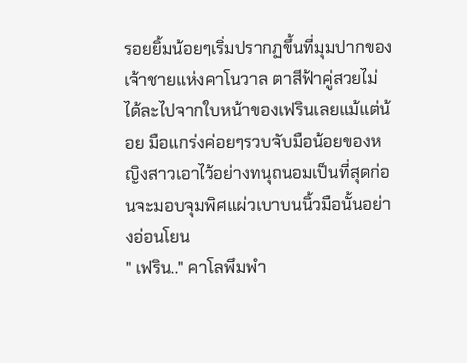รอยยิ้มน้อยๆเริ่มปรากฏขึ้นที่มุมปากของเจ้าชายแห่งคาโนวาล ตาสีฟ้าคู่สวยไม่ได้ละไปจากใบหน้าของเฟรินเลยแม้แต่น้อย มือแกร่งค่อยๆรวบจับมือน้อยของหญิงสาวเอาไว้อย่างทนุถนอมเป็นที่สุดก่อนจะมอบจุมพิศแผ่วเบาบนนิ้วมือนั้นอย่างอ่อนโยน
" เฟริน.." คาโลพึมพำ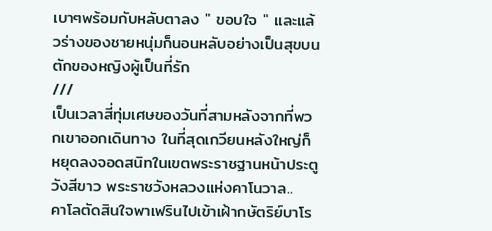เบาๆพร้อมกับหลับตาลง " ขอบใจ " และแล้วร่างของชายหนุ่มก็นอนหลับอย่างเป็นสุขบนตักของหญิงผู้เป็นที่รัก
///
เป็นเวลาสี่ทุ่มเศษของวันที่สามหลังจากที่พวกเขาออกเดินทาง ในที่สุดเกวียนหลังใหญ่ก็หยุดลงจอดสนิทในเขตพระราชฐานหน้าประตูวังสีขาว พระราชวังหลวงแห่งคาโนวาล..
คาโลตัดสินใจพาเฟรินไปเข้าเฝ้ากษัตริย์บาโร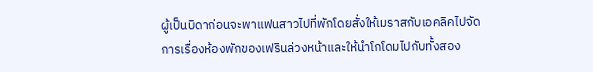ผู้เป็นบิดาก่อนจะพาแฟนสาวไปที่พักโดยสั่งให้เมราสกับเอคลิคไปจัดการเรื่องห้องพักของเฟรินล่วงหน้าและให้นำโกโดมไปกับทั้งสอง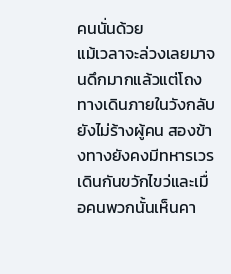คนนั่นด้วย
แม้เวลาจะล่วงเลยมาจนดึกมากแล้วแต่โถงทางเดินภายในวังกลับยังไม่ร้างผู้คน สองข้างทางยังคงมีทหารเวรเดินกันขวักไขว่และเมื่อคนพวกนั้นเห็นคา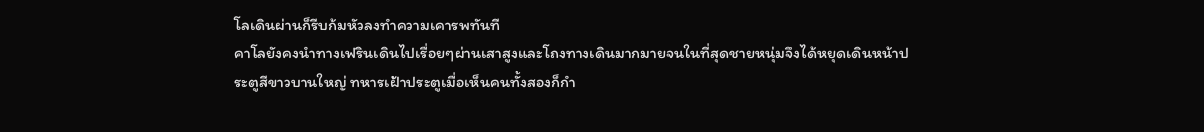โลเดินผ่านก็รีบก้มหัวลงทำความเคารพทันที
คาโลยังคงนำทางเฟรินเดินไปเรื่อยๆผ่านเสาสูงและโถงทางเดินมากมายจนในที่สุดชายหนุ่มจึงได้หยุดเดินหน้าประตูสีขาวบานใหญ่ ทหารเฝ้าประตูเมื่อเห็นคนทั้งสองก็กำ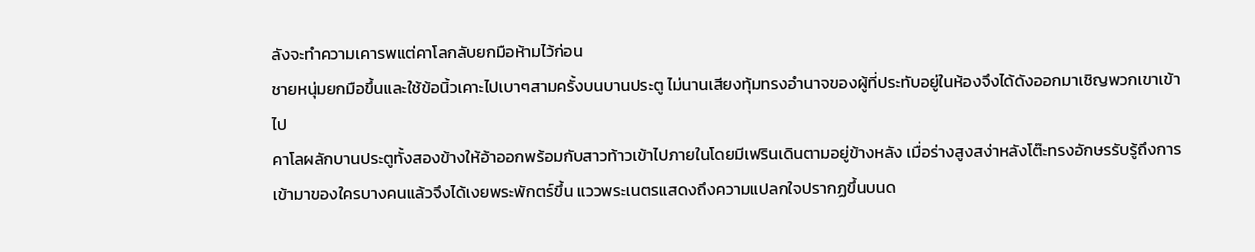ลังจะทำความเคารพแต่คาโลกลับยกมือห้ามไว้ก่อน
ชายหนุ่มยกมือขึ้นและใช้ข้อนิ้วเคาะไปเบาๆสามครั้งบนบานประตู ไม่นานเสียงทุ้มทรงอำนาจของผู้ที่ประทับอยู่ในห้องจึงได้ดังออกมาเชิญพวกเขาเข้าไป
คาโลผลักบานประตูทั้งสองข้างให้อ้าออกพร้อมกับสาวท้าวเข้าไปภายในโดยมีเฟรินเดินตามอยู่ข้างหลัง เมื่อร่างสูงสง่าหลังโต๊ะทรงอักษรรับรู้ถึงการเข้ามาของใครบางคนแล้วจึงได้เงยพระพักตร์ขึ้น แววพระเนตรแสดงถึงความแปลกใจปรากฏขึ้นบนด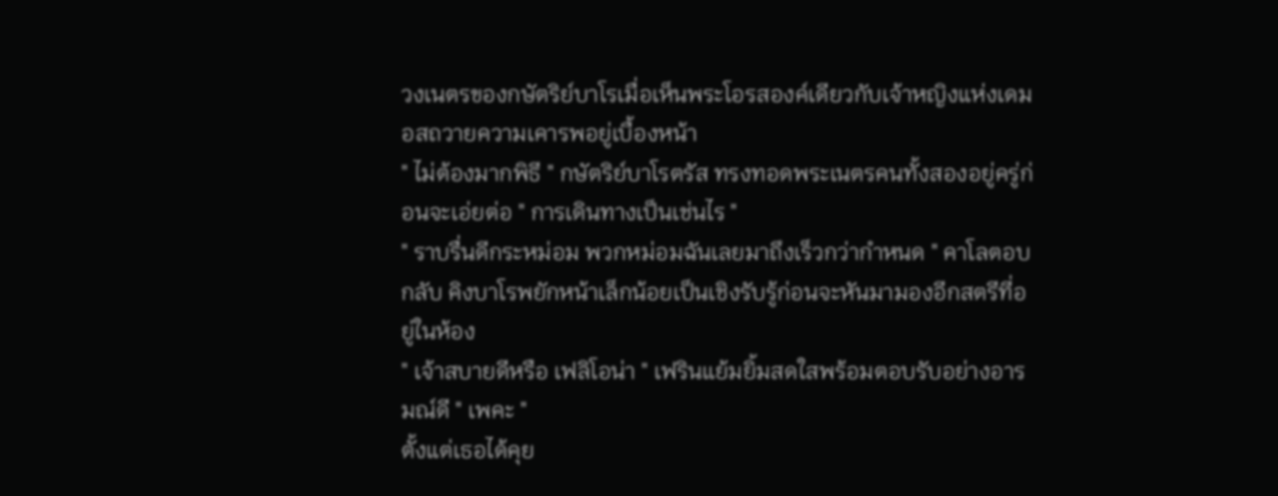วงเนตรของกษัตริย์บาโรเมื่อเห็นพระโอรสองค์เดียวกับเจ้าหญิงแห่งเดมอสถวายความเคารพอยู่เบื้องหน้า
" ไม่ต้องมากพิธี " กษัตริย์บาโรตรัส ทรงทอดพระเนตรคนทั้งสองอยู่ครู่ก่อนจะเอ่ยต่อ " การเดินทางเป็นเช่นไร "
" ราบรื่นดีกระหม่อม พวกหม่อมฉันเลยมาถึงเร็วกว่ากำหนด " คาโลตอบกลับ คิงบาโรพยักหน้าเล็กน้อยเป็นเชิงรับรู้ก่อนจะหันมามองอีกสตรีที่อยู่ในห้อง
" เจ้าสบายดีหรือ เฟลิโอน่า " เฟรินแย้มยิ้มสดใสพร้อมตอบรับอย่างอารมณ์ดี " เพคะ "
ตั้งแต่เธอได้คุย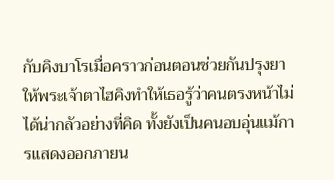กับคิงบาโรเมื่อคราวก่อนตอนช่วยกันปรุงยาให้พระเจ้าตาไฮคิงทำให้เธอรู้ว่าคนตรงหน้าไม่ได้น่ากลัวอย่างที่คิด ทั้งยังเป็นคนอบอุ่นแม้การแสดงออกภายน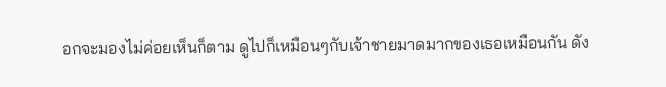อกจะมองไม่ค่อยเห็นก็ตาม ดูไปก็เหมือนๆกับเจ้าชายมาดมากของเธอเหมือนกัน ดัง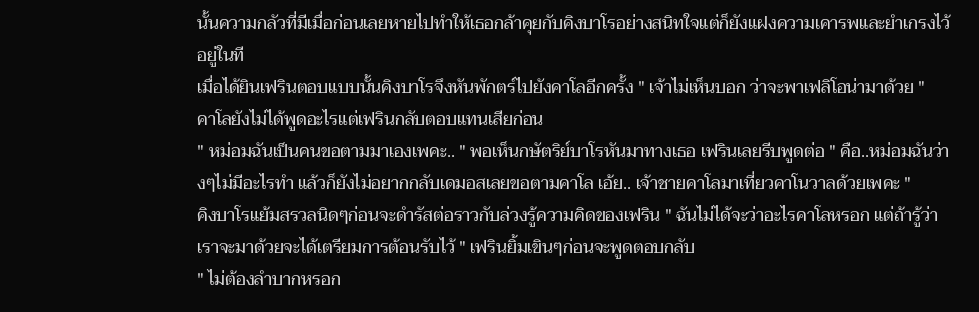นั้นความกลัวที่มีเมื่อก่อนเลยหายไปทำให้เธอกล้าคุยกับคิงบาโรอย่างสนิทใจแต่ก็ยังแฝงความเคารพและยำเกรงไว้อยู่ในที
เมื่อได้ยินเฟรินตอบแบบนั้นคิงบาโรจึงหันพักตร์ไปยังคาโลอีกครั้ง " เจ้าไม่เห็นบอก ว่าจะพาเฟลิโอน่ามาด้วย "
คาโลยังไม่ได้พูดอะไรแต่เฟรินกลับตอบแทนเสียก่อน
" หม่อมฉันเป็นคนขอตามมาเองเพคะ.. " พอเห็นกษัตริย์บาโรหันมาทางเธอ เฟรินเลยรีบพูดต่อ " คือ..หม่อมฉันว่างๆไม่มีอะไรทำ แล้วก็ยังไม่อยากกลับเดมอสเลยขอตามคาโล เอ้ย.. เจ้าชายคาโลมาเที่ยวคาโนวาลด้วยเพคะ "
คิงบาโรแย้มสรวลนิดๆก่อนจะดำรัสต่อราวกับล่วงรู้ความคิดของเฟริน " ฉันไม่ได้จะว่าอะไรคาโลหรอก แต่ถ้ารู้ว่าเราจะมาด้วยจะได้เตรียมการต้อนรับไว้ " เฟรินยิ้มเขินๆก่อนจะพูดตอบกลับ
" ไม่ต้องลำบากหรอก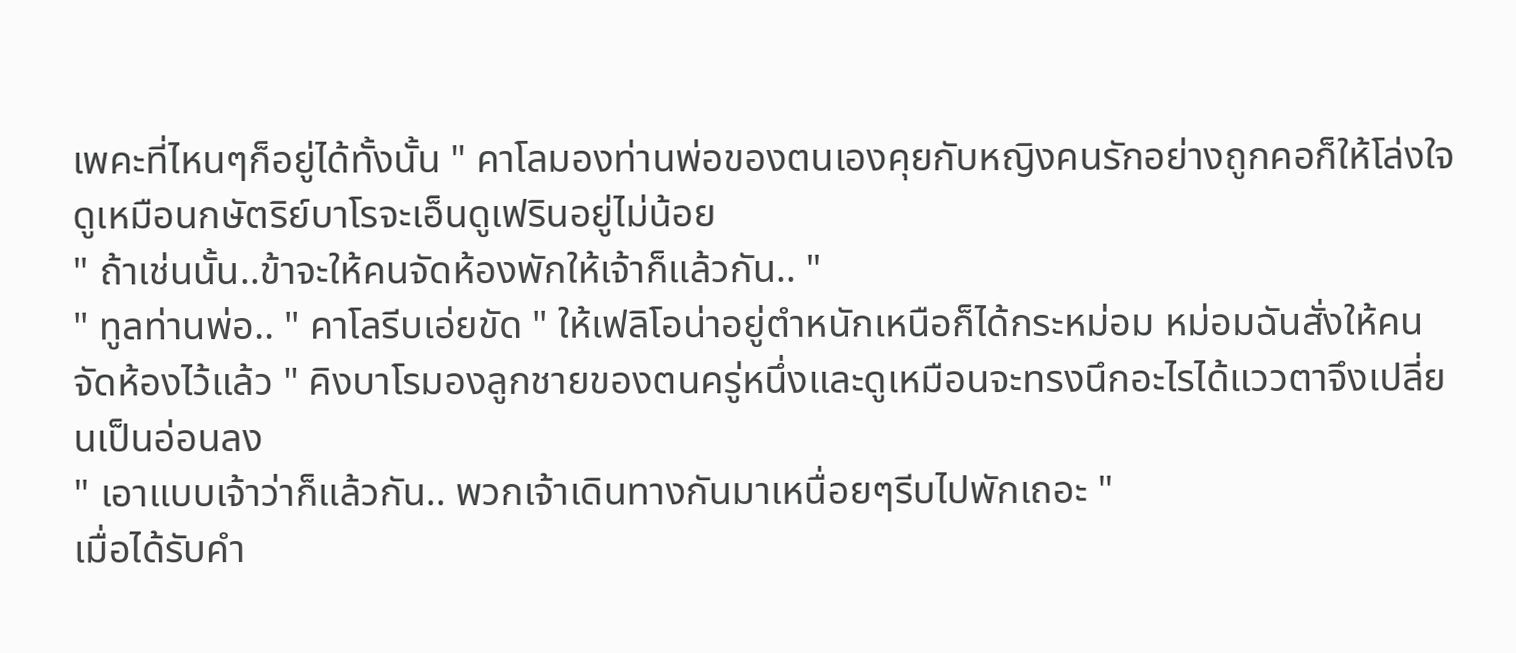เพคะที่ไหนๆก็อยู่ได้ทั้งนั้น " คาโลมองท่านพ่อของตนเองคุยกับหญิงคนรักอย่างถูกคอก็ให้โล่งใจ ดูเหมือนกษัตริย์บาโรจะเอ็นดูเฟรินอยู่ไม่น้อย
" ถ้าเช่นนั้น..ข้าจะให้คนจัดห้องพักให้เจ้าก็แล้วกัน.. "
" ทูลท่านพ่อ.. " คาโลรีบเอ่ยขัด " ให้เฟลิโอน่าอยู่ตำหนักเหนือก็ได้กระหม่อม หม่อมฉันสั่งให้คนจัดห้องไว้แล้ว " คิงบาโรมองลูกชายของตนครู่หนึ่งและดูเหมือนจะทรงนึกอะไรได้แววตาจึงเปลี่ยนเป็นอ่อนลง
" เอาแบบเจ้าว่าก็แล้วกัน.. พวกเจ้าเดินทางกันมาเหนื่อยๆรีบไปพักเถอะ "
เมื่อได้รับคำ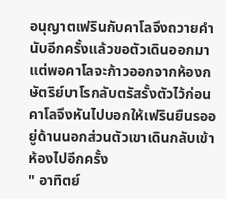อนุญาตเฟรินกับคาโลจึงถวายคำนับอีกครั้งแล้วขอตัวเดินออกมา แต่พอคาโลจะก้าวออกจากห้องกษัตริย์บาโรกลับตรัสรั้งตัวไว้ก่อนคาโลจึงหันไปบอกให้เฟรินยืนรออยู่ด้านนอกส่วนตัวเขาเดินกลับเข้าห้องไปอีกครั้ง
" อาทิตย์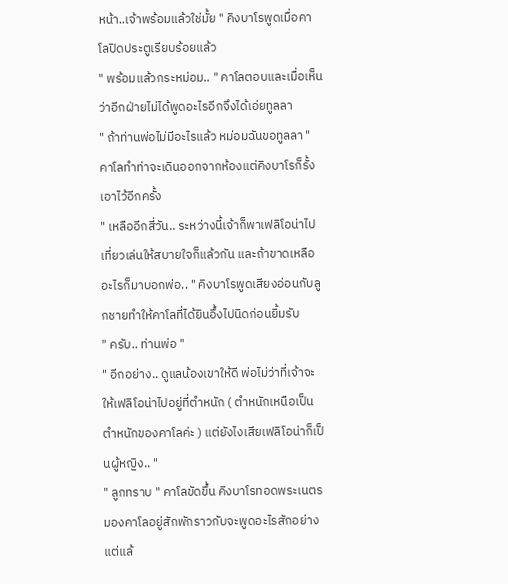หน้า..เจ้าพร้อมแล้วใช่มั้ย " คิงบาโรพูดเมื่อคาโลปิดประตูเรียบร้อยแล้ว
" พร้อมแล้วกระหม่อม.. " คาโลตอบและเมื่อเห็นว่าอีกฝ่ายไม่ได้พูดอะไรอีกจึงได้เอ่ยทูลลา
" ถ้าท่านพ่อไม่มีอะไรแล้ว หม่อมฉันขอทูลลา " คาโลทำท่าจะเดินออกจากห้องแต่คิงบาโรก็รั้งเอาไว้อีกครั้ง
" เหลืออีกสี่วัน.. ระหว่างนี้เจ้าก็พาเฟลิโอน่าไปเที่ยวเล่นให้สบายใจก็แล้วกัน และถ้าขาดเหลืออะไรก็มาบอกพ่อ.. " คิงบาโรพูดเสียงอ่อนกับลูกชายทำให้คาโลที่ได้ยินอึ้งไปนิดก่อนยิ้มรับ
" ครับ.. ท่านพ่อ "
" อีกอย่าง.. ดูแลน้องเขาให้ดี พ่อไม่ว่าที่เจ้าจะให้เฟลิโอน่าไปอยู่ที่ตำหนัก ( ตำหนักเหนือเป็นตำหนักของคาโลค่ะ ) แต่ยังไงเสียเฟลิโอน่าก็เป็นผู้หญิง.. "
" ลูกทราบ " คาโลขัดขึ้น คิงบาโรทอดพระเนตรมองคาโลอยู่สักพักราวกับจะพูดอะไรสักอย่างแต่แล้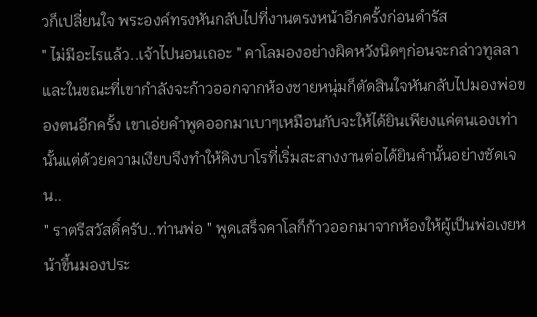วก็เปลี่ยนใจ พระองค์ทรงหันกลับไปที่งานตรงหน้าอีกครั้งก่อนดำรัส
" ไม่มีอะไรแล้ว..เจ้าไปนอนเถอะ " คาโลมองอย่างผิดหวังนิดๆก่อนจะกล่าวทูลลาและในขณะที่เขากำลังจะก้าวออกจากห้องชายหนุ่มก็ตัดสินใจหันกลับไปมองพ่อของตนอีกครั้ง เขาเอ่ยคำพูดออกมาเบาๆเหมือนกับจะให้ได้ยินเพียงแค่ตนเองเท่านั้นแต่ด้วยความเงียบจึงทำให้คิงบาโรที่เริ่มสะสางงานต่อได้ยินคำนั้นอย่างชัดเจน..
" ราตรีสวัสดิ์ครับ..ท่านพ่อ " พูดเสร็จคาโลก็ก้าวออกมาจากห้องให้ผู้เป็นพ่อเงยหน้าขึ้นมองประ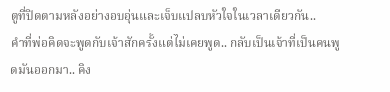ตูที่ปิดตามหลังอย่างอบอุ่นและเจ็บแปลบหัวใจในเวลาเดียวกัน..
คำที่พ่อคิดจะพูดกับเจ้าสักครั้งแต่ไม่เคยพูด.. กลับเป็นเจ้าที่เป็นคนพูดมันออกมา.. คิง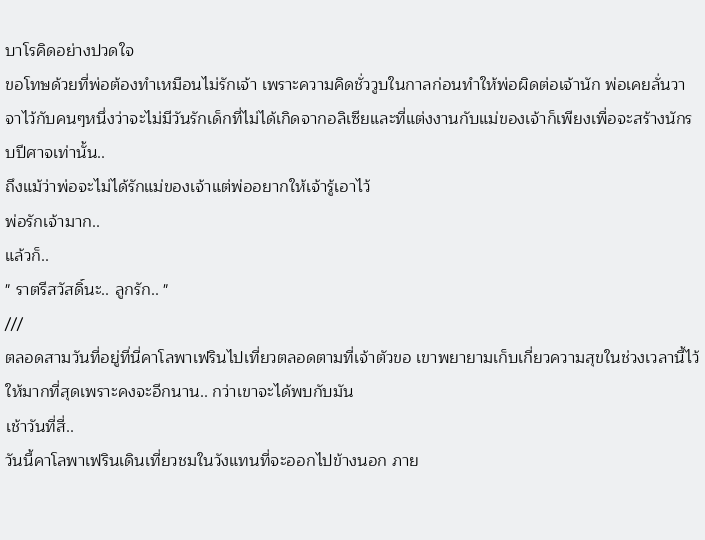บาโรคิดอย่างปวดใจ
ขอโทษด้วยที่พ่อต้องทำเหมือนไม่รักเจ้า เพราะความคิดชั่ววูบในกาลก่อนทำให้พ่อผิดต่อเจ้านัก พ่อเคยลั่นวาจาไว้กับคนๆหนึ่งว่าจะไม่มีวันรักเด็กที่ไม่ได้เกิดจากอลิเซียและที่แต่งงานกับแม่ของเจ้าก็เพียงเพื่อจะสร้างนักรบปีศาจเท่านั้น..
ถึงแม้ว่าพ่อจะไม่ได้รักแม่ของเจ้าแต่พ่ออยากให้เจ้ารู้เอาไว้
พ่อรักเจ้ามาก..
แล้วก็..
" ราตรีสวัสดิ์นะ.. ลูกรัก.. "
///
ตลอดสามวันที่อยู่ที่นี่คาโลพาเฟรินไปเที่ยวตลอดตามที่เจ้าตัวขอ เขาพยายามเก็บเกี่ยวความสุขในช่วงเวลานี้ไว้ให้มากที่สุดเพราะคงจะอีกนาน.. กว่าเขาจะได้พบกับมัน
เช้าวันที่สี่..
วันนี้คาโลพาเฟรินเดินเที่ยวชมในวังแทนที่จะออกไปข้างนอก ภาย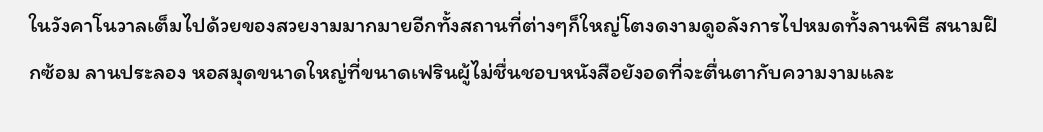ในวังคาโนวาลเต็มไปด้วยของสวยงามมากมายอีกทั้งสถานที่ต่างๆก็ใหญ่โตงดงามดูอลังการไปหมดทั้งลานพิธี สนามฝึกซ้อม ลานประลอง หอสมุดขนาดใหญ่ที่ขนาดเฟรินผู้ไม่ชื่นชอบหนังสือยังอดที่จะตื่นตากับความงามและ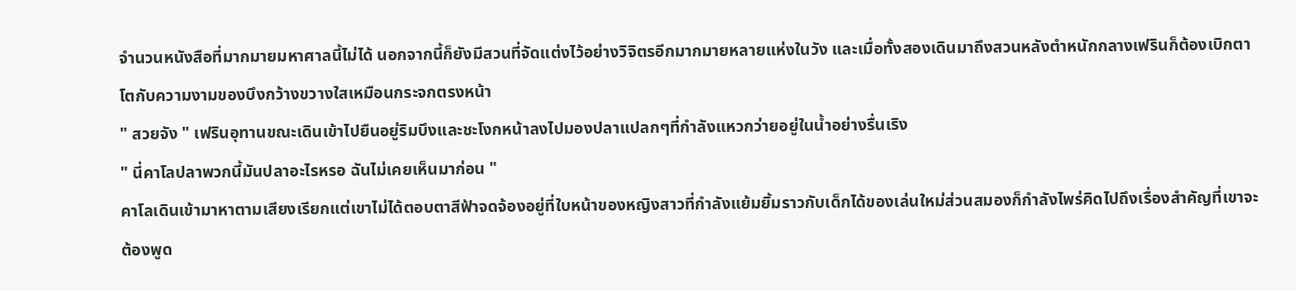จำนวนหนังสือที่มากมายมหาศาลนี้ไม่ได้ นอกจากนี้ก็ยังมีสวนที่จัดแต่งไว้อย่างวิจิตรอีกมากมายหลายแห่งในวัง และเมื่อทั้งสองเดินมาถึงสวนหลังตำหนักกลางเฟรินก็ต้องเบิกตาโตกับความงามของบึงกว้างขวางใสเหมือนกระจกตรงหน้า
" สวยจัง " เฟรินอุทานขณะเดินเข้าไปยืนอยู่ริมบึงและชะโงกหน้าลงไปมองปลาแปลกๆที่กำลังแหวกว่ายอยู่ในน้ำอย่างรื่นเริง
" นี่คาโลปลาพวกนี้มันปลาอะไรหรอ ฉันไม่เคยเห็นมาก่อน "
คาโลเดินเข้ามาหาตามเสียงเรียกแต่เขาไม่ได้ตอบตาสีฟ้าจดจ้องอยู่ที่ใบหน้าของหญิงสาวที่กำลังแย้มยิ้มราวกับเด็กได้ของเล่นใหม่ส่วนสมองก็กำลังไพร่คิดไปถึงเรื่องสำคัญที่เขาจะต้องพูด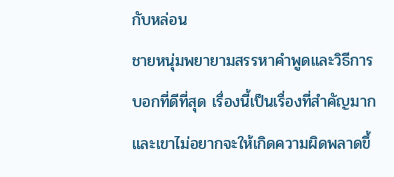กับหล่อน
ชายหนุ่มพยายามสรรหาคำพูดและวิธีการบอกที่ดีที่สุด เรื่องนี้เป็นเรื่องที่สำคัญมากและเขาไม่อยากจะให้เกิดความผิดพลาดขึ้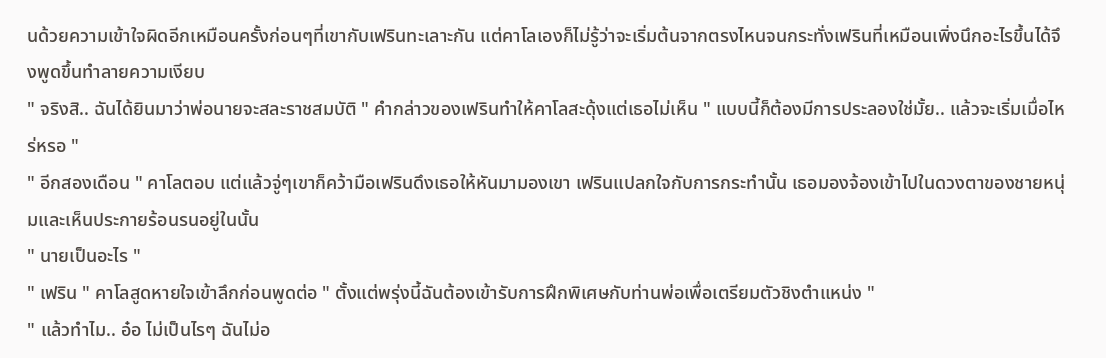นด้วยความเข้าใจผิดอีกเหมือนครั้งก่อนๆที่เขากับเฟรินทะเลาะกัน แต่คาโลเองก็ไม่รู้ว่าจะเริ่มต้นจากตรงไหนจนกระทั่งเฟรินที่เหมือนเพิ่งนึกอะไรขึ้นได้จึงพูดขึ้นทำลายความเงียบ
" จริงสิ.. ฉันได้ยินมาว่าพ่อนายจะสละราชสมบัติ " คำกล่าวของเฟรินทำให้คาโลสะดุ้งแต่เธอไม่เห็น " แบบนี้ก็ต้องมีการประลองใช่มั้ย.. แล้วจะเริ่มเมื่อไหร่หรอ "
" อีกสองเดือน " คาโลตอบ แต่แล้วจู่ๆเขาก็คว้ามือเฟรินดึงเธอให้หันมามองเขา เฟรินแปลกใจกับการกระทำนั้น เธอมองจ้องเข้าไปในดวงตาของชายหนุ่มและเห็นประกายร้อนรนอยู่ในนั้น
" นายเป็นอะไร "
" เฟริน " คาโลสูดหายใจเข้าลึกก่อนพูดต่อ " ตั้งแต่พรุ่งนี้ฉันต้องเข้ารับการฝึกพิเศษกับท่านพ่อเพื่อเตรียมตัวชิงตำแหน่ง "
" แล้วทำไม.. อ๋อ ไม่เป็นไรๆ ฉันไม่อ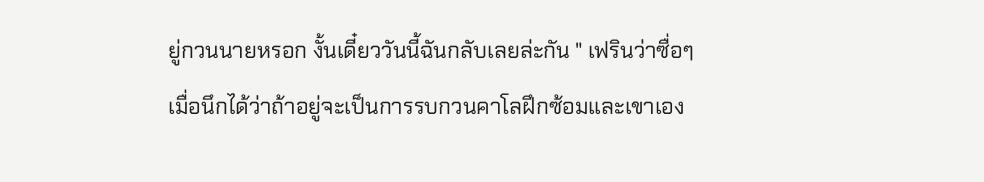ยู่กวนนายหรอก งั้นเดี๋ยววันนี้ฉันกลับเลยล่ะกัน " เฟรินว่าซื่อๆเมื่อนึกได้ว่าถ้าอยู่จะเป็นการรบกวนคาโลฝึกซ้อมและเขาเอง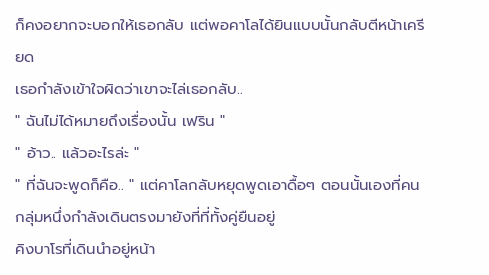ก็คงอยากจะบอกให้เธอกลับ แต่พอคาโลได้ยินแบบนั้นกลับตีหน้าเครียด
เธอกำลังเข้าใจผิดว่าเขาจะไล่เธอกลับ..
" ฉันไม่ได้หมายถึงเรื่องนั้น เฟริน "
" อ้าว.. แล้วอะไรล่ะ "
" ที่ฉันจะพูดก็คือ.. " แต่คาโลกลับหยุดพูดเอาดื้อๆ ตอนนั้นเองที่คนกลุ่มหนึ่งกำลังเดินตรงมายังที่ที่ทั้งคู่ยืนอยู่
คิงบาโรที่เดินนำอยู่หน้า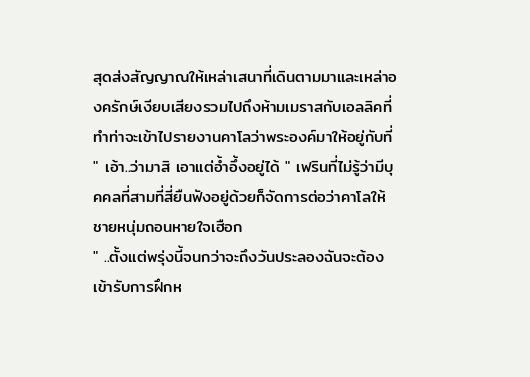สุดส่งสัญญาณให้เหล่าเสนาที่เดินตามมาและเหล่าองครักษ์เงียบเสียงรวมไปถึงห้ามเมราสกับเอลลิคที่ทำท่าจะเข้าไปรายงานคาโลว่าพระองค์มาให้อยู่กับที่
" เอ้า..ว่ามาสิ เอาแต่อ้ำอึ้งอยู่ได้ " เฟรินที่ไม่รู้ว่ามีบุคคลที่สามที่สี่ยืนฟังอยู่ด้วยก็จัดการต่อว่าคาโลให้ชายหนุ่มถอนหายใจเฮือก
" ..ตั้งแต่พรุ่งนี้จนกว่าจะถึงวันประลองฉันจะต้องเข้ารับการฝึกห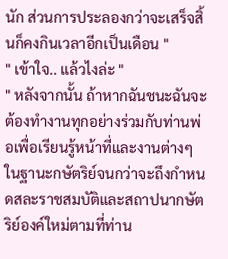นัก ส่วนการประลองกว่าจะเสร็จสิ้นก็คงกินเวลาอีกเป็นเดือน "
" เข้าใจ.. แล้วไงล่ะ "
" หลังจากนั้น ถ้าหากฉันชนะฉันจะต้องทำงานทุกอย่างร่วมกับท่านพ่อเพื่อเรียนรู้หน้าที่และงานต่างๆในฐานะกษัตริย์จนกว่าจะถึงกำหนดสละราชสมบัติและสถาปนากษัตริย์องค์ใหม่ตามที่ท่าน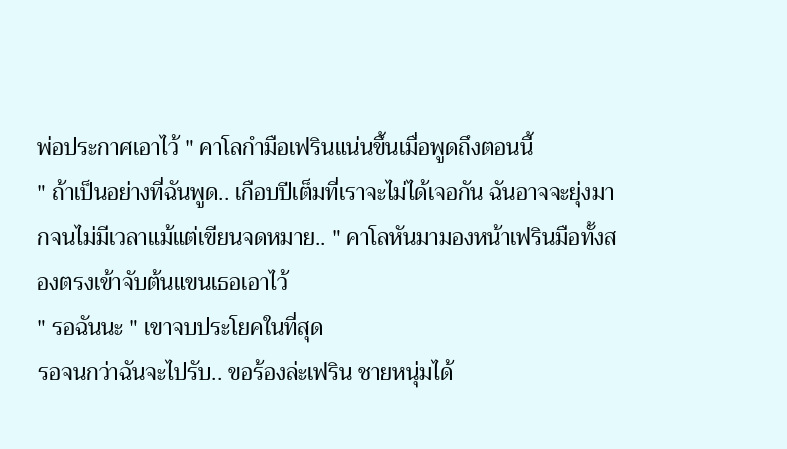พ่อประกาศเอาไว้ " คาโลกำมือเฟรินแน่นขึ้นเมื่อพูดถึงตอนนี้
" ถ้าเป็นอย่างที่ฉันพูด.. เกือบปีเต็มที่เราจะไม่ได้เจอกัน ฉันอาจจะยุ่งมากจนไม่มีเวลาแม้แต่เขียนจดหมาย.. " คาโลหันมามองหน้าเฟรินมือทั้งสองตรงเข้าจับต้นแขนเธอเอาไว้
" รอฉันนะ " เขาจบประโยคในที่สุด
รอจนกว่าฉันจะไปรับ.. ขอร้องล่ะเฟริน ชายหนุ่มได้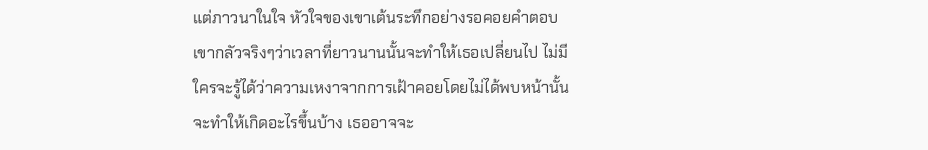แต่ภาวนาในใจ หัวใจของเขาเต้นระทึกอย่างรอคอยคำตอบ เขากลัวจริงๆว่าเวลาที่ยาวนานนั้นจะทำให้เธอเปลี่ยนไป ไม่มีใครจะรู้ได้ว่าความเหงาจากการเฝ้าคอยโดยไม่ได้พบหน้านั้นจะทำให้เกิดอะไรขึ้นบ้าง เธออาจจะ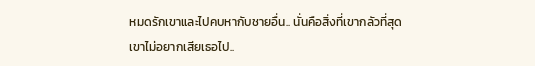หมดรักเขาและไปคบหากับชายอื่น.. นั่นคือสิ่งที่เขากลัวที่สุด
เขาไม่อยากเสียเธอไป..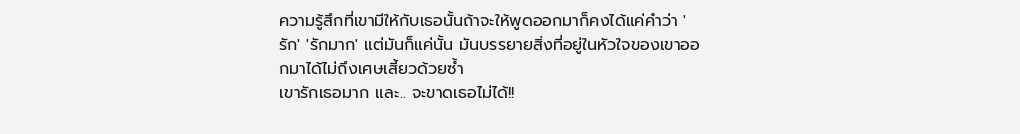ความรู้สึกที่เขามีให้กับเธอนั้นถ้าจะให้พูดออกมาก็คงได้แค่คำว่า 'รัก' 'รักมาก' แต่มันก็แค่นั้น มันบรรยายสิ่งที่อยู่ในหัวใจของเขาออกมาได้ไม่ถึงเศษเสี้ยวด้วยซ้ำ
เขารักเธอมาก และ.. จะขาดเธอไม่ได้!!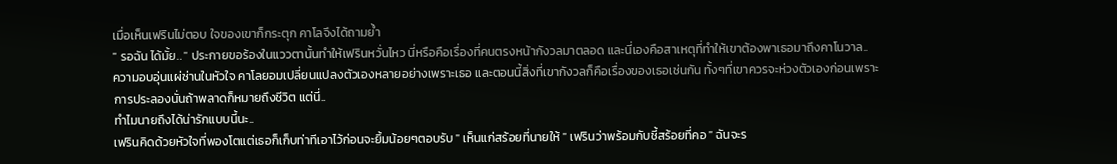เมื่อเห็นเฟรินไม่ตอบ ใจของเขาก็กระตุก คาโลจึงได้ถามย้ำ
" รอฉัน ได้มั้ย.. " ประกายขอร้องในแววตานั้นทำให้เฟรินหวั่นไหว นี่หรือคือเรื่องที่คนตรงหน้ากังวลมาตลอด และนี่เองคือสาเหตุที่ทำให้เขาต้องพาเธอมาถึงคาโนวาล..
ความอบอุ่นแผ่ซ่านในหัวใจ คาโลยอมเปลี่ยนแปลงตัวเองหลายอย่างเพราะเธอ และตอนนี้สิ่งที่เขากังวลก็คือเรื่องของเธอเช่นกัน ทั้งๆที่เขาควรจะห่วงตัวเองก่อนเพราะการประลองนั่นถ้าพลาดก็หมายถึงชีวิต แต่นี่..
ทำไมนายถึงได้น่ารักแบบนี้นะ..
เฟรินคิดด้วยหัวใจที่พองโตแต่เธอก็เก็บท่าทีเอาไว้ก่อนจะยิ้มน้อยๆตอบรับ " เห็นแก่สร้อยที่นายให้ " เฟรินว่าพร้อมกับชี้สร้อยที่คอ " ฉันจะร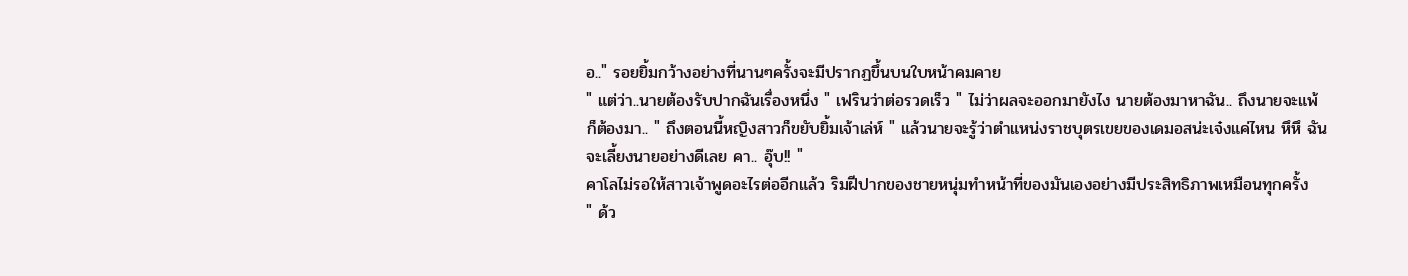อ.." รอยยิ้มกว้างอย่างที่นานๆครั้งจะมีปรากฏขึ้นบนใบหน้าคมคาย
" แต่ว่า..นายต้องรับปากฉันเรื่องหนึ่ง " เฟรินว่าต่อรวดเร็ว " ไม่ว่าผลจะออกมายังไง นายต้องมาหาฉัน.. ถึงนายจะแพ้ก็ต้องมา.. " ถึงตอนนี้หญิงสาวก็ขยับยิ้มเจ้าเล่ห์ " แล้วนายจะรู้ว่าตำแหน่งราชบุตรเขยของเดมอสน่ะเจ๋งแค่ไหน หึหึ ฉันจะเลี้ยงนายอย่างดีเลย คา.. อุ๊บ!! "
คาโลไม่รอให้สาวเจ้าพูดอะไรต่ออีกแล้ว ริมฝีปากของชายหนุ่มทำหน้าที่ของมันเองอย่างมีประสิทธิภาพเหมือนทุกครั้ง
" ด้ว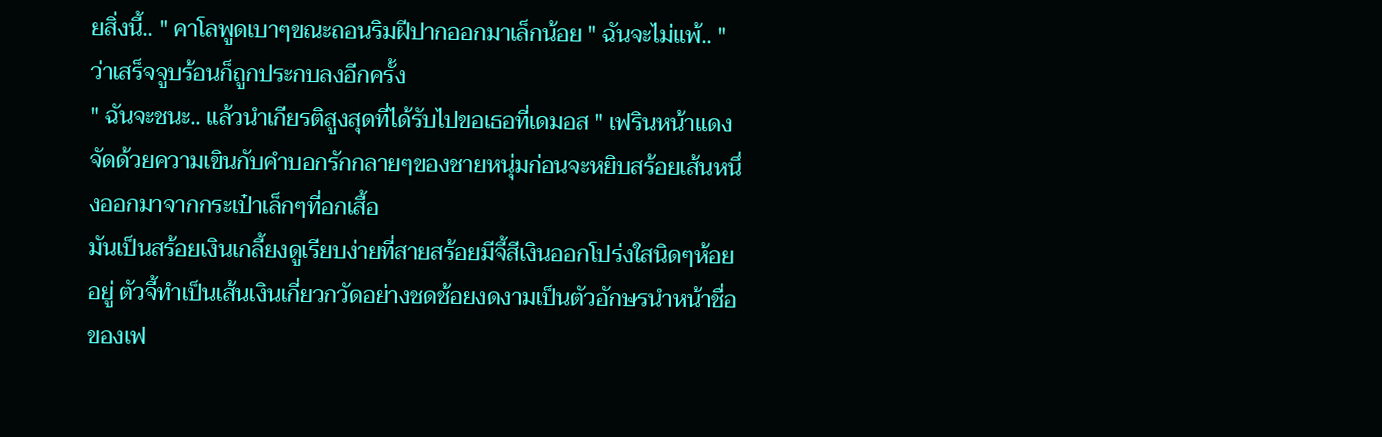ยสิ่งนี้.. " คาโลพูดเบาๆขณะถอนริมฝีปากออกมาเล็กน้อย " ฉันจะไม่แพ้.. " ว่าเสร็จจูบร้อนก็ถูกประกบลงอีกครั้ง
" ฉันจะชนะ.. แล้วนำเกียรติสูงสุดที่ได้รับไปขอเธอที่เดมอส " เฟรินหน้าแดงจัดด้วยความเขินกับคำบอกรักกลายๆของชายหนุ่มก่อนจะหยิบสร้อยเส้นหนึ่งออกมาจากกระเป๋าเล็กๆที่อกเสื้อ
มันเป็นสร้อยเงินเกลี้ยงดูเรียบง่ายที่สายสร้อยมีจี้สีเงินออกโปร่งใสนิดๆห้อยอยู่ ตัวจี้ทำเป็นเส้นเงินเกี่ยวกวัดอย่างชดช้อยงดงามเป็นตัวอักษรนำหน้าชื่อของเฟ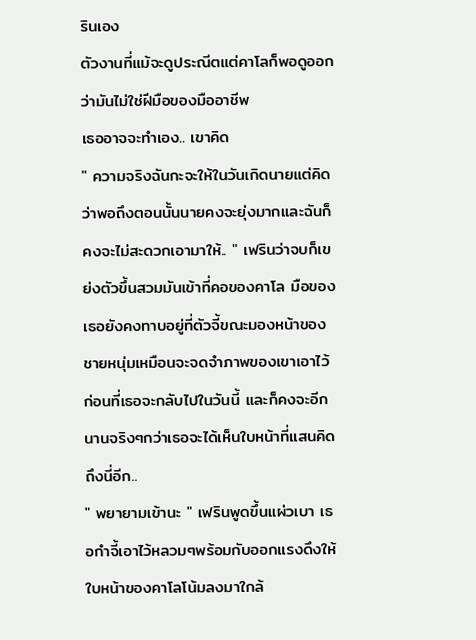รินเอง
ตัวงานที่แม้จะดูประณีตแต่คาโลก็พอดูออกว่ามันไม่ใช่ฝีมือของมืออาชีพ
เธออาจจะทำเอง.. เขาคิด
" ความจริงฉันกะจะให้ในวันเกิดนายแต่คิดว่าพอถึงตอนนั้นนายคงจะยุ่งมากและฉันก็คงจะไม่สะดวกเอามาให้.. " เฟรินว่าจบก็เขย่งตัวขึ้นสวมมันเข้าที่คอของคาโล มือของเธอยังคงทาบอยู่ที่ตัวจี้ขณะมองหน้าของชายหนุ่มเหมือนจะจดจำภาพของเขาเอาไว้ก่อนที่เธอจะกลับไปในวันนี้ และก็คงจะอีกนานจริงๆกว่าเธอจะได้เห็นใบหน้าที่แสนคิดถึงนี่อีก..
" พยายามเข้านะ " เฟรินพูดขึ้นแผ่วเบา เธอกำจี้เอาไว้หลวมๆพร้อมกับออกแรงดึงให้ใบหน้าของคาโลโน้มลงมาใกล้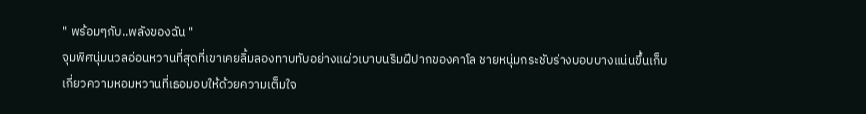" พร้อมๆกับ..พลังของฉัน "
จุมพิศนุ่มนวลอ่อนหวานที่สุดที่เขาเคยลิ้มลองทาบทับอย่างแผ่วเบาบนริมฝีปากของคาโล ชายหนุ่มกระชับร่างบอบบางแน่นขึ้นเก็บเกี่ยวความหอมหวานที่เธอมอบให้ด้วยความเต็มใจ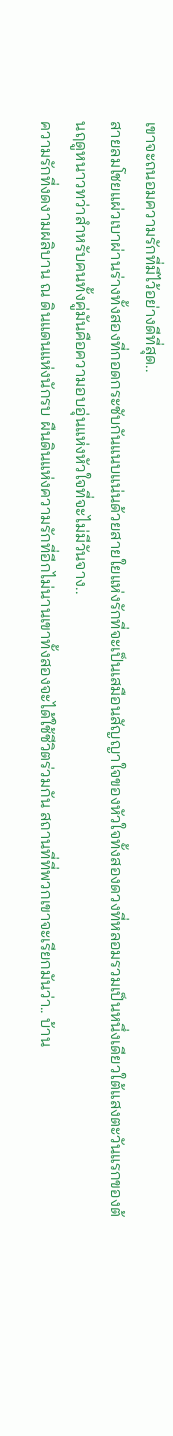เขาจะถนอมความรักที่มีไว้อย่างดีที่สุด..
สายลมโชยแผ่วเบาผ่านร่างทั้งสองที่กอดกระชับกันแนบแน่นด้วยสายใยแห่งรักที่จะเป็นเสมือนสัญญาใจของหัวใจทั้งสองดวงที่หลอมรวมเป็นหนึ่งเดียวใต้แสงตะวันแรกของต้นฤดูหนาวทว่าสำหรับคนทั้งคู่มันคือความอบอุ่นแห่งหัวใจที่จะไม่มีวันจาง..
ความรักที่งดงามผลิบาน ณ ดินแดนแห่งนักรบ ผืนดินแห่งความรักที่อีกไม่นานเขาทั้งสองจะได้ใช้ชีวิตร่วมกัน สถานที่ที่พวกเขาจะเรียกมันว่า.. บ้าน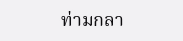ท่ามกลา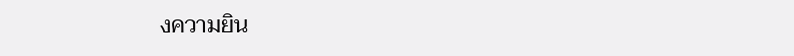งความยิน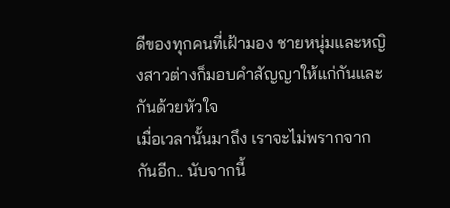ดีของทุกคนที่เฝ้ามอง ชายหนุ่มและหญิงสาวต่างก็มอบคำสัญญาให้แก่กันและกันด้วยหัวใจ
เมื่อเวลานั้นมาถึง เราจะไม่พรากจากกันอีก.. นับจากนี้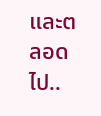และตลอดไป..